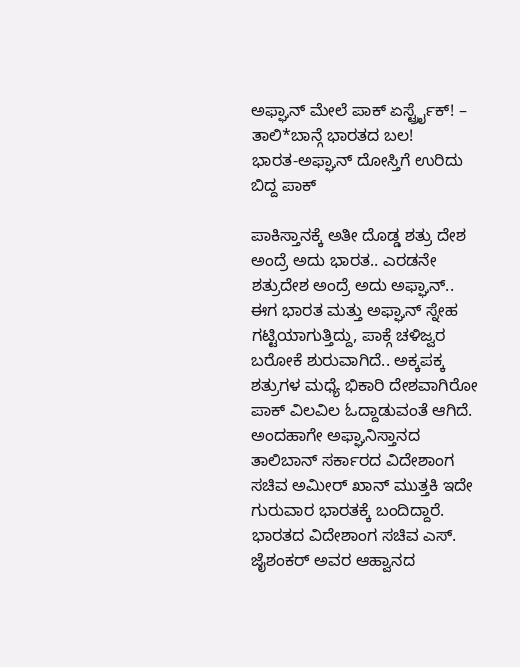ಅಫ್ಘಾನ್ ಮೇಲೆ ಪಾಕ್ ಏರ್ಸ್ಟ್ರೈಕ್! – ತಾಲಿ*ಬಾನ್ಗೆ ಭಾರತದ ಬಲ!
ಭಾರತ-ಅಫ್ಘಾನ್ ದೋಸ್ತಿಗೆ ಉರಿದು ಬಿದ್ದ ಪಾಕ್

ಪಾಕಿಸ್ತಾನಕ್ಕೆ ಅತೀ ದೊಡ್ಡ ಶತ್ರು ದೇಶ ಅಂದ್ರೆ ಅದು ಭಾರತ.. ಎರಡನೇ ಶತ್ರುದೇಶ ಅಂದ್ರೆ ಅದು ಅಫ್ಘಾನ್.. ಈಗ ಭಾರತ ಮತ್ತು ಅಫ್ಘಾನ್ ಸ್ನೇಹ ಗಟ್ಟಿಯಾಗುತ್ತಿದ್ದು, ಪಾಕ್ಗೆ ಚಳಿಜ್ವರ ಬರೋಕೆ ಶುರುವಾಗಿದೆ.. ಅಕ್ಕಪಕ್ಕ ಶತ್ರುಗಳ ಮಧ್ಯೆ ಭಿಕಾರಿ ದೇಶವಾಗಿರೋ ಪಾಕ್ ವಿಲವಿಲ ಓದ್ದಾಡುವಂತೆ ಆಗಿದೆ. ಅಂದಹಾಗೇ ಅಫ್ಘಾನಿಸ್ತಾನದ ತಾಲಿಬಾನ್ ಸರ್ಕಾರದ ವಿದೇಶಾಂಗ ಸಚಿವ ಅಮೀರ್ ಖಾನ್ ಮುತ್ತಕಿ ಇದೇ ಗುರುವಾರ ಭಾರತಕ್ಕೆ ಬಂದಿದ್ದಾರೆ. ಭಾರತದ ವಿದೇಶಾಂಗ ಸಚಿವ ಎಸ್. ಜೈಶಂಕರ್ ಅವರ ಆಹ್ವಾನದ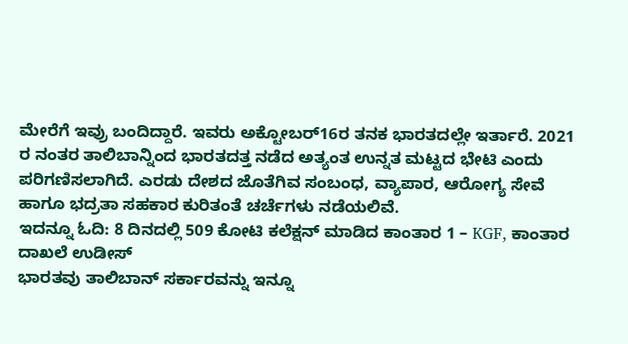ಮೇರೆಗೆ ಇವ್ರು ಬಂದಿದ್ದಾರೆ. ಇವರು ಅಕ್ಟೋಬರ್16ರ ತನಕ ಭಾರತದಲ್ಲೇ ಇರ್ತಾರೆ. 2021 ರ ನಂತರ ತಾಲಿಬಾನ್ನಿಂದ ಭಾರತದತ್ತ ನಡೆದ ಅತ್ಯಂತ ಉನ್ನತ ಮಟ್ಟದ ಭೇಟಿ ಎಂದು ಪರಿಗಣಿಸಲಾಗಿದೆ. ಎರಡು ದೇಶದ ಜೊತೆಗಿವ ಸಂಬಂಧ, ವ್ಯಾಪಾರ, ಆರೋಗ್ಯ ಸೇವೆ ಹಾಗೂ ಭದ್ರತಾ ಸಹಕಾರ ಕುರಿತಂತೆ ಚರ್ಚೆಗಳು ನಡೆಯಲಿವೆ.
ಇದನ್ನೂ ಓದಿ: 8 ದಿನದಲ್ಲಿ 509 ಕೋಟಿ ಕಲೆಕ್ಷನ್ ಮಾಡಿದ ಕಾಂತಾರ 1 – KGF, ಕಾಂತಾರ ದಾಖಲೆ ಉಡೀಸ್
ಭಾರತವು ತಾಲಿಬಾನ್ ಸರ್ಕಾರವನ್ನು ಇನ್ನೂ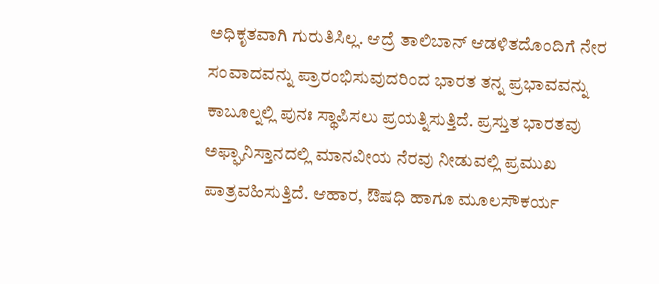ಅಧಿಕೃತವಾಗಿ ಗುರುತಿಸಿಲ್ಲ. ಆದ್ರೆ ತಾಲಿಬಾನ್ ಆಡಳಿತದೊಂದಿಗೆ ನೇರ ಸಂವಾದವನ್ನು ಪ್ರಾರಂಭಿಸುವುದರಿಂದ ಭಾರತ ತನ್ನ ಪ್ರಭಾವವನ್ನು ಕಾಬೂಲ್ನಲ್ಲಿ ಪುನಃ ಸ್ಥಾಪಿಸಲು ಪ್ರಯತ್ನಿಸುತ್ತಿದೆ. ಪ್ರಸ್ತುತ ಭಾರತವು ಅಫ್ಘಾನಿಸ್ತಾನದಲ್ಲಿ ಮಾನವೀಯ ನೆರವು ನೀಡುವಲ್ಲಿ ಪ್ರಮುಖ ಪಾತ್ರವಹಿಸುತ್ತಿದೆ. ಆಹಾರ, ಔಷಧಿ ಹಾಗೂ ಮೂಲಸೌಕರ್ಯ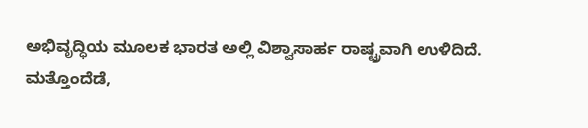ಅಭಿವೃದ್ಧಿಯ ಮೂಲಕ ಭಾರತ ಅಲ್ಲಿ ವಿಶ್ವಾಸಾರ್ಹ ರಾಷ್ಟ್ರವಾಗಿ ಉಳಿದಿದೆ.
ಮತ್ತೊಂದೆಡೆ,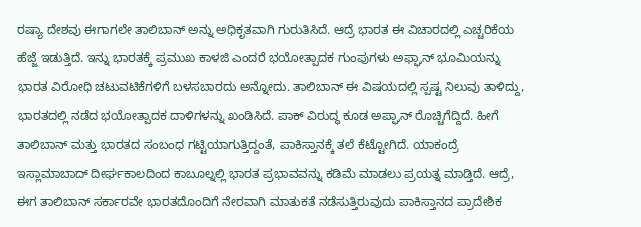ರಷ್ಯಾ ದೇಶವು ಈಗಾಗಲೇ ತಾಲಿಬಾನ್ ಅನ್ನು ಅಧಿಕೃತವಾಗಿ ಗುರುತಿಸಿದೆ. ಆದ್ರೆ ಭಾರತ ಈ ವಿಚಾರದಲ್ಲಿ ಎಚ್ಚರಿಕೆಯ ಹೆಜ್ಜೆ ಇಡುತ್ತಿದೆ. ಇನ್ನು ಭಾರತಕ್ಕೆ ಪ್ರಮುಖ ಕಾಳಜಿ ಎಂದರೆ ಭಯೋತ್ಪಾದಕ ಗುಂಪುಗಳು ಅಫ್ಘಾನ್ ಭೂಮಿಯನ್ನು ಭಾರತ ವಿರೋಧಿ ಚಟುವಟಿಕೆಗಳಿಗೆ ಬಳಸಬಾರದು ಅನ್ನೋದು. ತಾಲಿಬಾನ್ ಈ ವಿಷಯದಲ್ಲಿ ಸ್ಪಷ್ಟ ನಿಲುವು ತಾಳಿದ್ದು, ಭಾರತದಲ್ಲಿ ನಡೆದ ಭಯೋತ್ಪಾದಕ ದಾಳಿಗಳನ್ನು ಖಂಡಿಸಿದೆ. ಪಾಕ್ ವಿರುದ್ಧ ಕೂಡ ಅಪ್ಘಾನ್ ರೊಚ್ಚಿಗೆದ್ದಿದೆ. ಹೀಗೆ ತಾಲಿಬಾನ್ ಮತ್ತು ಭಾರತದ ಸಂಬಂಧ ಗಟ್ಟಿಯಾಗುತ್ತಿದ್ದಂತೆ, ಪಾಕಿಸ್ತಾನಕ್ಕೆ ತಲೆ ಕೆಟ್ಟೋಗಿದೆ. ಯಾಕಂದ್ರೆ ಇಸ್ಲಾಮಾಬಾದ್ ದೀರ್ಘಕಾಲದಿಂದ ಕಾಬೂಲ್ನಲ್ಲಿ ಭಾರತ ಪ್ರಭಾವವನ್ನು ಕಡಿಮೆ ಮಾಡಲು ಪ್ರಯತ್ನ ಮಾಡ್ತಿದೆ. ಆದ್ರೆ, ಈಗ ತಾಲಿಬಾನ್ ಸರ್ಕಾರವೇ ಭಾರತದೊಂದಿಗೆ ನೇರವಾಗಿ ಮಾತುಕತೆ ನಡೆಸುತ್ತಿರುವುದು ಪಾಕಿಸ್ತಾನದ ಪ್ರಾದೇಶಿಕ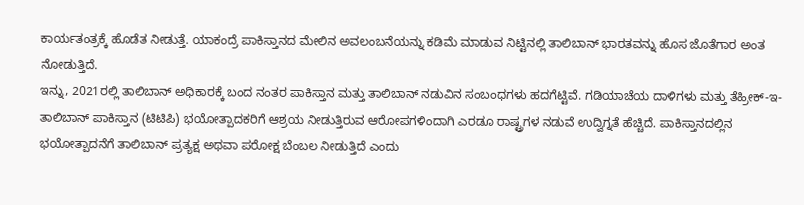ಕಾರ್ಯತಂತ್ರಕ್ಕೆ ಹೊಡೆತ ನೀಡುತ್ತೆ. ಯಾಕಂದ್ರೆ ಪಾಕಿಸ್ತಾನದ ಮೇಲಿನ ಅವಲಂಬನೆಯನ್ನು ಕಡಿಮೆ ಮಾಡುವ ನಿಟ್ಟಿನಲ್ಲಿ ತಾಲಿಬಾನ್ ಭಾರತವನ್ನು ಹೊಸ ಜೊತೆಗಾರ ಅಂತ ನೋಡುತ್ತಿದೆ.
ಇನ್ನು, 2021ರಲ್ಲಿ ತಾಲಿಬಾನ್ ಅಧಿಕಾರಕ್ಕೆ ಬಂದ ನಂತರ ಪಾಕಿಸ್ತಾನ ಮತ್ತು ತಾಲಿಬಾನ್ ನಡುವಿನ ಸಂಬಂಧಗಳು ಹದಗೆಟ್ಟಿವೆ. ಗಡಿಯಾಚೆಯ ದಾಳಿಗಳು ಮತ್ತು ತೆಹ್ರೀಕ್-ಇ-ತಾಲಿಬಾನ್ ಪಾಕಿಸ್ತಾನ (ಟಿಟಿಪಿ) ಭಯೋತ್ಪಾದಕರಿಗೆ ಆಶ್ರಯ ನೀಡುತ್ತಿರುವ ಆರೋಪಗಳಿಂದಾಗಿ ಎರಡೂ ರಾಷ್ಟ್ರಗಳ ನಡುವೆ ಉದ್ವಿಗ್ನತೆ ಹೆಚ್ಚಿದೆ. ಪಾಕಿಸ್ತಾನದಲ್ಲಿನ ಭಯೋತ್ಪಾದನೆಗೆ ತಾಲಿಬಾನ್ ಪ್ರತ್ಯಕ್ಷ ಅಥವಾ ಪರೋಕ್ಷ ಬೆಂಬಲ ನೀಡುತ್ತಿದೆ ಎಂದು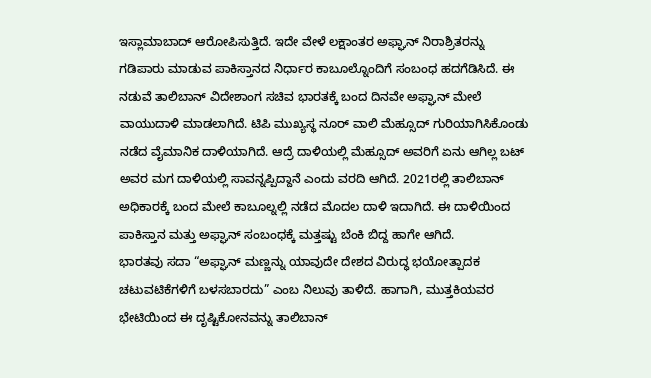ಇಸ್ಲಾಮಾಬಾದ್ ಆರೋಪಿಸುತ್ತಿದೆ. ಇದೇ ವೇಳೆ ಲಕ್ಷಾಂತರ ಅಫ್ಘಾನ್ ನಿರಾಶ್ರಿತರನ್ನು ಗಡಿಪಾರು ಮಾಡುವ ಪಾಕಿಸ್ತಾನದ ನಿರ್ಧಾರ ಕಾಬೂಲ್ನೊಂದಿಗೆ ಸಂಬಂಧ ಹದಗೆಡಿಸಿದೆ. ಈ ನಡುವೆ ತಾಲಿಬಾನ್ ವಿದೇಶಾಂಗ ಸಚಿವ ಭಾರತಕ್ಕೆ ಬಂದ ದಿನವೇ ಅಫ್ಘಾನ್ ಮೇಲೆ ವಾಯುದಾಳಿ ಮಾಡಲಾಗಿದೆ. ಟಿಪಿ ಮುಖ್ಯಸ್ಥ ನೂರ್ ವಾಲಿ ಮೆಹ್ಸೂದ್ ಗುರಿಯಾಗಿಸಿಕೊಂಡು ನಡೆದ ವೈಮಾನಿಕ ದಾಳಿಯಾಗಿದೆ. ಆದ್ರೆ ದಾಳಿಯಲ್ಲಿ ಮೆಹ್ಸೂದ್ ಅವರಿಗೆ ಏನು ಆಗಿಲ್ಲ ಬಟ್ ಅವರ ಮಗ ದಾಳಿಯಲ್ಲಿ ಸಾವನ್ನಪ್ಪಿದ್ದಾನೆ ಎಂದು ವರದಿ ಆಗಿದೆ. 2021ರಲ್ಲಿ ತಾಲಿಬಾನ್ ಅಧಿಕಾರಕ್ಕೆ ಬಂದ ಮೇಲೆ ಕಾಬೂಲ್ನಲ್ಲಿ ನಡೆದ ಮೊದಲ ದಾಳಿ ಇದಾಗಿದೆ. ಈ ದಾಳಿಯಿಂದ ಪಾಕಿಸ್ತಾನ ಮತ್ತು ಅಫ್ಘಾನ್ ಸಂಬಂಧಕ್ಕೆ ಮತ್ತಷ್ಟು ಬೆಂಕಿ ಬಿದ್ದ ಹಾಗೇ ಆಗಿದೆ.
ಭಾರತವು ಸದಾ “ಅಫ್ಘಾನ್ ಮಣ್ಣನ್ನು ಯಾವುದೇ ದೇಶದ ವಿರುದ್ಧ ಭಯೋತ್ಪಾದಕ ಚಟುವಟಿಕೆಗಳಿಗೆ ಬಳಸಬಾರದು” ಎಂಬ ನಿಲುವು ತಾಳಿದೆ. ಹಾಗಾಗಿ, ಮುತ್ತಕಿಯವರ ಭೇಟಿಯಿಂದ ಈ ದೃಷ್ಟಿಕೋನವನ್ನು ತಾಲಿಬಾನ್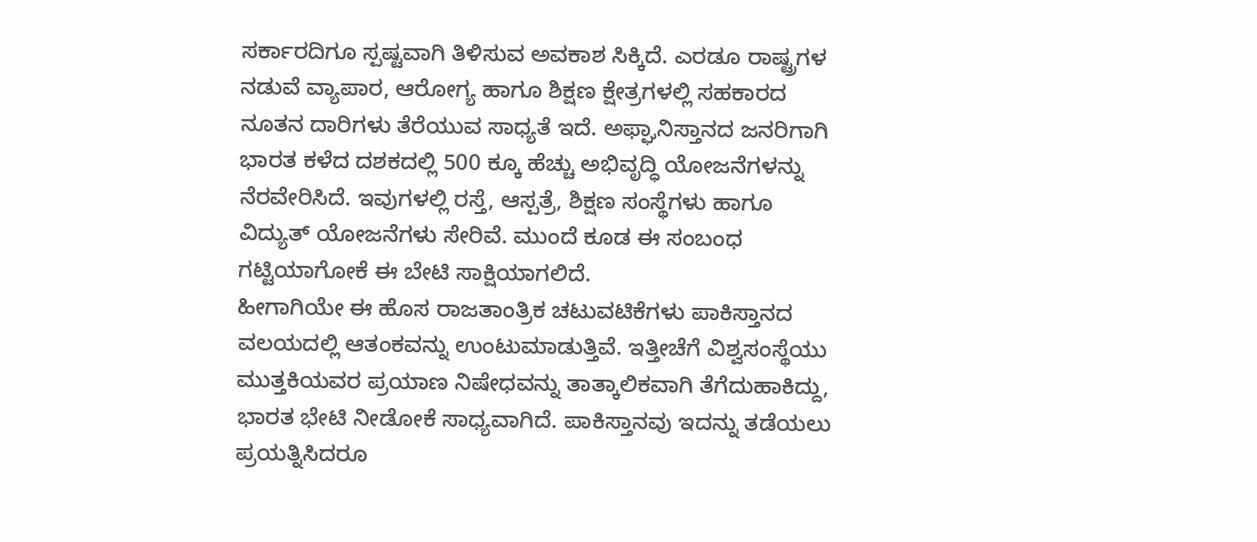ಸರ್ಕಾರದಿಗೂ ಸ್ಪಷ್ಟವಾಗಿ ತಿಳಿಸುವ ಅವಕಾಶ ಸಿಕ್ಕಿದೆ. ಎರಡೂ ರಾಷ್ಟ್ರಗಳ ನಡುವೆ ವ್ಯಾಪಾರ, ಆರೋಗ್ಯ ಹಾಗೂ ಶಿಕ್ಷಣ ಕ್ಷೇತ್ರಗಳಲ್ಲಿ ಸಹಕಾರದ ನೂತನ ದಾರಿಗಳು ತೆರೆಯುವ ಸಾಧ್ಯತೆ ಇದೆ. ಅಫ್ಘಾನಿಸ್ತಾನದ ಜನರಿಗಾಗಿ ಭಾರತ ಕಳೆದ ದಶಕದಲ್ಲಿ 500 ಕ್ಕೂ ಹೆಚ್ಚು ಅಭಿವೃದ್ಧಿ ಯೋಜನೆಗಳನ್ನು ನೆರವೇರಿಸಿದೆ. ಇವುಗಳಲ್ಲಿ ರಸ್ತೆ, ಆಸ್ಪತ್ರೆ, ಶಿಕ್ಷಣ ಸಂಸ್ಥೆಗಳು ಹಾಗೂ ವಿದ್ಯುತ್ ಯೋಜನೆಗಳು ಸೇರಿವೆ. ಮುಂದೆ ಕೂಡ ಈ ಸಂಬಂಧ ಗಟ್ಟಿಯಾಗೋಕೆ ಈ ಬೇಟಿ ಸಾಕ್ಷಿಯಾಗಲಿದೆ.
ಹೀಗಾಗಿಯೇ ಈ ಹೊಸ ರಾಜತಾಂತ್ರಿಕ ಚಟುವಟಿಕೆಗಳು ಪಾಕಿಸ್ತಾನದ ವಲಯದಲ್ಲಿ ಆತಂಕವನ್ನು ಉಂಟುಮಾಡುತ್ತಿವೆ. ಇತ್ತೀಚೆಗೆ ವಿಶ್ವಸಂಸ್ಥೆಯು ಮುತ್ತಕಿಯವರ ಪ್ರಯಾಣ ನಿಷೇಧವನ್ನು ತಾತ್ಕಾಲಿಕವಾಗಿ ತೆಗೆದುಹಾಕಿದ್ದು, ಭಾರತ ಭೇಟಿ ನೀಡೋಕೆ ಸಾಧ್ಯವಾಗಿದೆ. ಪಾಕಿಸ್ತಾನವು ಇದನ್ನು ತಡೆಯಲು ಪ್ರಯತ್ನಿಸಿದರೂ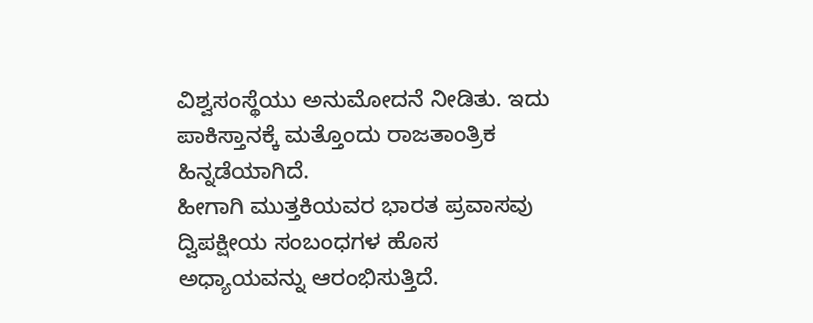ವಿಶ್ವಸಂಸ್ಥೆಯು ಅನುಮೋದನೆ ನೀಡಿತು. ಇದು ಪಾಕಿಸ್ತಾನಕ್ಕೆ ಮತ್ತೊಂದು ರಾಜತಾಂತ್ರಿಕ ಹಿನ್ನಡೆಯಾಗಿದೆ.
ಹೀಗಾಗಿ ಮುತ್ತಕಿಯವರ ಭಾರತ ಪ್ರವಾಸವು ದ್ವಿಪಕ್ಷೀಯ ಸಂಬಂಧಗಳ ಹೊಸ ಅಧ್ಯಾಯವನ್ನು ಆರಂಭಿಸುತ್ತಿದೆ.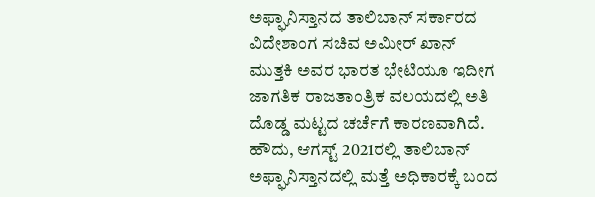ಅಫ್ಘಾನಿಸ್ತಾನದ ತಾಲಿಬಾನ್ ಸರ್ಕಾರದ ವಿದೇಶಾಂಗ ಸಚಿವ ಅಮೀರ್ ಖಾನ್ ಮುತ್ತಕಿ ಅವರ ಭಾರತ ಭೇಟಿಯೂ ಇದೀಗ ಜಾಗತಿಕ ರಾಜತಾಂತ್ರಿಕ ವಲಯದಲ್ಲಿ ಅತಿ ದೊಡ್ಡ ಮಟ್ಟದ ಚರ್ಚೆಗೆ ಕಾರಣವಾಗಿದೆ. ಹೌದು, ಆಗಸ್ಟ್ 2021ರಲ್ಲಿ ತಾಲಿಬಾನ್ ಅಫ್ಘಾನಿಸ್ತಾನದಲ್ಲಿ ಮತ್ತೆ ಅಧಿಕಾರಕ್ಕೆ ಬಂದ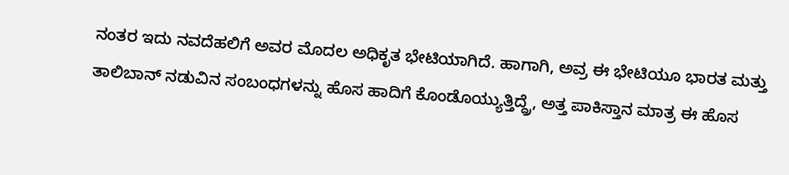ನಂತರ ಇದು ನವದೆಹಲಿಗೆ ಅವರ ಮೊದಲ ಅಧಿಕೃತ ಭೇಟಿಯಾಗಿದೆ. ಹಾಗಾಗಿ, ಅವ್ರ ಈ ಭೇಟಿಯೂ ಭಾರತ ಮತ್ತು ತಾಲಿಬಾನ್ ನಡುವಿನ ಸಂಬಂಧಗಳನ್ನು ಹೊಸ ಹಾದಿಗೆ ಕೊಂಡೊಯ್ಯುತ್ತಿದ್ದ್ರೆ, ಅತ್ತ ಪಾಕಿಸ್ತಾನ ಮಾತ್ರ ಈ ಹೊಸ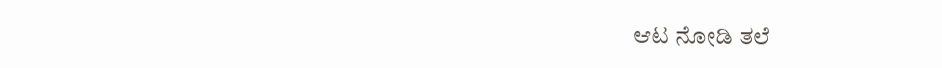ಆಟ ನೋಡಿ ತಲೆ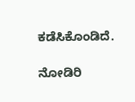ಕಡೆಸಿಕೊಂಡಿದೆ.

ನೋಡಿರಿ